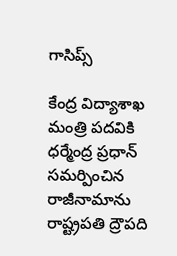గాసిప్స్

కేంద్ర విద్యాశాఖ మంత్రి పదవికి ధర్మేంద్ర ప్రధాన్ సమర్పించిన రాజీనామాను రాష్ట్రపతి ద్రౌపది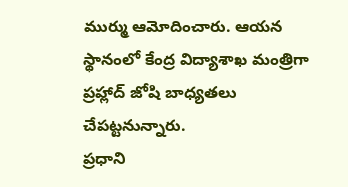ముర్ము ఆమోదించారు. ఆయన స్థానంలో కేంద్ర విద్యాశాఖ మంత్రిగా ప్రహ్లాద్ జోషి బాధ్యతలు చేపట్టనున్నారు.
ప్రధాని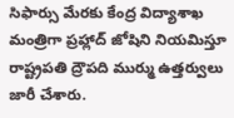సిఫార్సు మేరకు కేంద్ర విద్యాశాఖ మంత్రిగా ప్రహ్లాద్ జోషిని నియమిస్తూ రాష్ట్రపతి ద్రౌపది ముర్ము ఉత్తర్వులు జారీ చేశారు.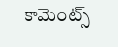కామెంట్స్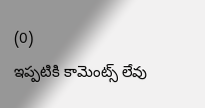(0)
ఇప్పటికి కామెంట్స్ లేవు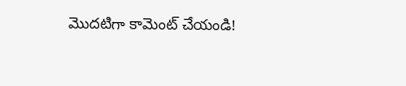మొదటిగా కామెంట్ చేయండి!